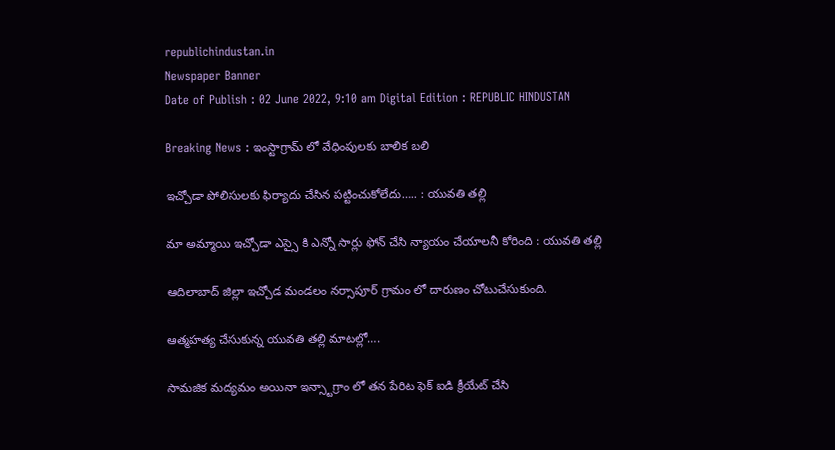republichindustan.in
Newspaper Banner
Date of Publish : 02 June 2022, 9:10 am Digital Edition : REPUBLIC HINDUSTAN

Breaking News : ఇంస్టాగ్రామ్ లో వేధింపులకు బాలిక బలి

ఇచ్చోడా పోలిసులకు ఫిర్యాదు చేసిన పట్టించుకోలేదు….. : యువతి తల్లి

మా అమ్మాయి ఇచ్చోడా ఎస్సై కి ఎన్నో సార్లు ఫోన్ చేసి న్యాయం చేయాలనీ కోరింది : యువతి తల్లి

ఆదిలాబాద్ జిల్లా ఇచ్చోడ మండలం నర్సాపూర్ గ్రామం లో దారుణం చోటుచేసుకుంది.

ఆత్మహత్య చేసుకున్న యువతి తల్లి మాటల్లో….

సామజిక మద్యమం అయినా ఇన్స్టాగ్రాం లో తన పేరిట ఫెక్ ఐడి క్రీయేట్ చేసి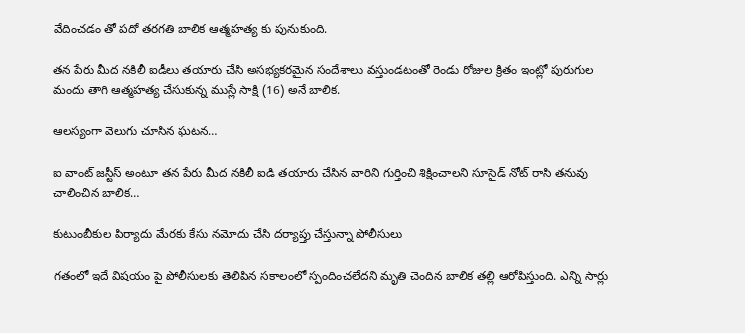వేదించడం తో పదో తరగతి బాలిక ఆత్మహత్య కు పునుకుంది.

తన పేరు మీద నకిలీ ఐడీలు తయారు చేసి అసభ్యకరమైన సందేశాలు వస్తుండటంతో రెండు రోజుల క్రితం ఇంట్లో పురుగుల మందు తాగి ఆత్మహత్య చేసుకున్న ముస్లే సాక్షి (16) అనే బాలిక.

ఆలస్యంగా వెలుగు చూసిన ఘటన…

ఐ వాంట్ జస్టీస్ అంటూ తన పేరు మీద నకిలీ ఐడి తయారు చేసిన వారిని గుర్తించి శిక్షించాలని సూసైడ్ నోట్ రాసి తనువు చాలించిన బాలిక…

కుటుంబీకుల పిర్యాదు మేరకు కేసు నమోదు చేసి దర్యాప్తు చేస్తున్నా పోలీసులు

గతంలో ఇదే విషయం పై పోలీసులకు తెలిపిన సకాలంలో స్పందించలేదని మృతి చెందిన బాలిక తల్లి ఆరోపిస్తుంది. ఎన్ని సార్లు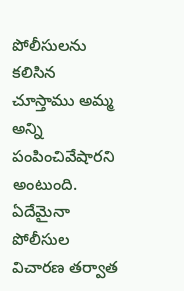పోలీసులను కలిసిన చూస్తాము అమ్మ అన్ని పంపించివేషారని అంటుంది. ఏదేమైనా పోలీసుల విచారణ తర్వాత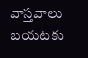వాస్తవాలు బయటకు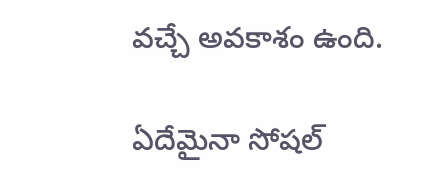వచ్చే అవకాశం ఉంది.

ఏదేమైనా సోషల్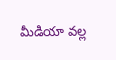మీడియా వల్ల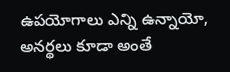ఉపయోగాలు ఎన్ని ఉన్నాయో, అనర్థలు కూడా అంతే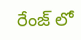రేంజ్ లో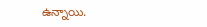ఉన్నాయి.